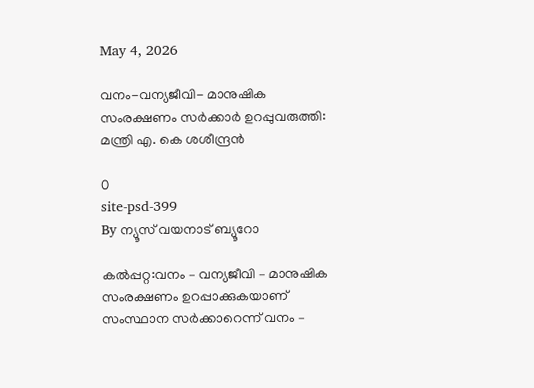May 4, 2026

വനം-വന്യജീവി- മാനുഷിക സംരക്ഷണം സര്‍ക്കാര്‍ ഉറപ്പുവരുത്തി: മന്ത്രി എ. കെ ശശീന്ദ്രന്‍

0
site-psd-399
By ന്യൂസ് വയനാട് ബ്യൂറോ

കല്‍പ്പറ്റ:വനം – വന്യജീവി – മാനുഷിക സംരക്ഷണം ഉറപ്പാക്കുകയാണ് സംസ്ഥാന സര്‍ക്കാറെന്ന് വനം –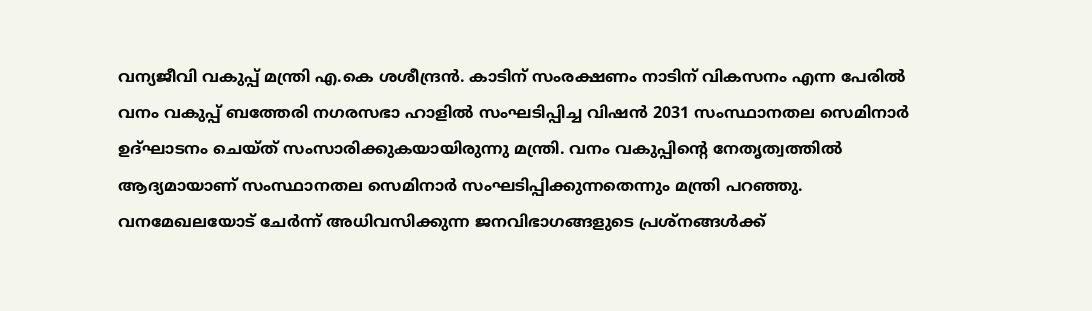വന്യജീവി വകുപ്പ് മന്ത്രി എ.കെ ശശീന്ദ്രന്‍. കാടിന് സംരക്ഷണം നാടിന് വികസനം എന്ന പേരില്‍ വനം വകുപ്പ് ബത്തേരി നഗരസഭാ ഹാളില്‍ സംഘടിപ്പിച്ച വിഷന്‍ 2031 സംസ്ഥാനതല സെമിനാര്‍ ഉദ്ഘാടനം ചെയ്ത് സംസാരിക്കുകയായിരുന്നു മന്ത്രി. വനം വകുപ്പിന്റെ നേതൃത്വത്തില്‍
ആദ്യമായാണ് സംസ്ഥാനതല സെമിനാര്‍ സംഘടിപ്പിക്കുന്നതെന്നും മന്ത്രി പറഞ്ഞു. വനമേഖലയോട് ചേര്‍ന്ന് അധിവസിക്കുന്ന ജനവിഭാഗങ്ങളുടെ പ്രശ്‌നങ്ങള്‍ക്ക്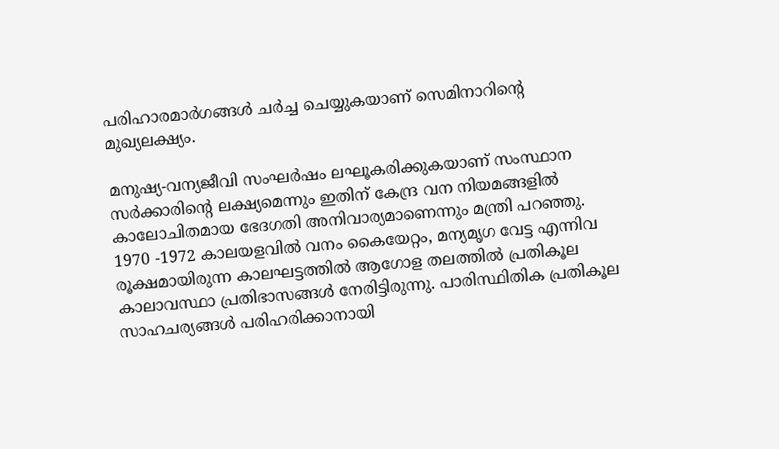പരിഹാരമാര്‍ഗങ്ങള്‍ ചര്‍ച്ച ചെയ്യുകയാണ് സെമിനാറിന്റെ മുഖ്യലക്ഷ്യം.

മനുഷ്യ-വന്യജീവി സംഘര്‍ഷം ലഘൂകരിക്കുകയാണ് സംസ്ഥാന സര്‍ക്കാരിന്റെ ലക്ഷ്യമെന്നും ഇതിന് കേന്ദ്ര വന നിയമങ്ങളില്‍ കാലോചിതമായ ഭേദഗതി അനിവാര്യമാണെന്നും മന്ത്രി പറഞ്ഞു. 1970 -1972 കാലയളവില്‍ വനം കൈയേറ്റം, മന്യമൃഗ വേട്ട എന്നിവ രൂക്ഷമായിരുന്ന കാലഘട്ടത്തില്‍ ആഗോള തലത്തില്‍ പ്രതികൂല കാലാവസ്ഥാ പ്രതിഭാസങ്ങള്‍ നേരിട്ടിരുന്നു. പാരിസ്ഥിതിക പ്രതികൂല സാഹചര്യങ്ങള്‍ പരിഹരിക്കാനായി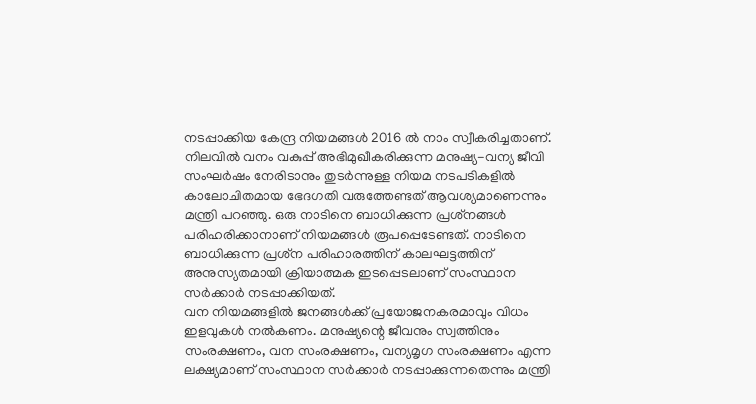നടപ്പാക്കിയ കേന്ദ്ര നിയമങ്ങള്‍ 2016 ല്‍ നാം സ്വീകരിച്ചതാണ്. നിലവില്‍ വനം വകുപ്പ് അഭിമുഖീകരിക്കുന്ന മനുഷ്യ-വന്യ ജീവി സംഘര്‍ഷം നേരിടാനും തുടര്‍ന്നുള്ള നിയമ നടപടികളില്‍ കാലോചിതമായ ഭേദഗതി വരുത്തേണ്ടത് ആവശ്യമാണെന്നും മന്ത്രി പറഞ്ഞു. ഒരു നാടിനെ ബാധിക്കുന്ന പ്രശ്‌നങ്ങള്‍ പരിഹരിക്കാനാണ് നിയമങ്ങള്‍ രൂപപ്പെടേണ്ടത്. നാടിനെ ബാധിക്കുന്ന പ്രശ്‌ന പരിഹാരത്തിന് കാലഘട്ടത്തിന് അനുസ്യതമായി ക്രിയാത്മക ഇടപ്പെടലാണ് സംസ്ഥാന സര്‍ക്കാര്‍ നടപ്പാക്കിയത്.
വന നിയമങ്ങളില്‍ ജനങ്ങള്‍ക്ക് പ്രയോജനകരമാവും വിധം ഇളവുകള്‍ നല്‍കണം. മനുഷ്യന്റെ ജീവനും സ്വത്തിനും സംരക്ഷണം, വന സംരക്ഷണം, വന്യമൃഗ സംരക്ഷണം എന്ന ലക്ഷ്യമാണ് സംസ്ഥാന സര്‍ക്കാര്‍ നടപ്പാക്കുന്നതെന്നും മന്ത്രി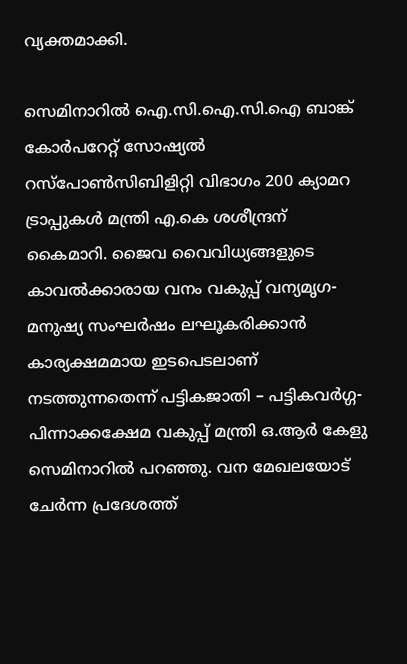വ്യക്തമാക്കി.

സെമിനാറില്‍ ഐ.സി.ഐ.സി.ഐ ബാങ്ക് കോര്‍പറേറ്റ് സോഷ്യല്‍ റസ്‌പോണ്‍സിബിളിറ്റി വിഭാഗം 200 ക്യാമറ ട്രാപ്പുകള്‍ മന്ത്രി എ.കെ ശശീന്ദ്രന് കൈമാറി. ജൈവ വൈവിധ്യങ്ങളുടെ കാവല്‍ക്കാരായ വനം വകുപ്പ് വന്യമൃഗ- മനുഷ്യ സംഘര്‍ഷം ലഘൂകരിക്കാന്‍ കാര്യക്ഷമമായ ഇടപെടലാണ് നടത്തുന്നതെന്ന് പട്ടികജാതി – പട്ടികവര്‍ഗ്ഗ- പിന്നാക്കക്ഷേമ വകുപ്പ് മന്ത്രി ഒ.ആര്‍ കേളു സെമിനാറില്‍ പറഞ്ഞു. വന മേഖലയോട് ചേര്‍ന്ന പ്രദേശത്ത്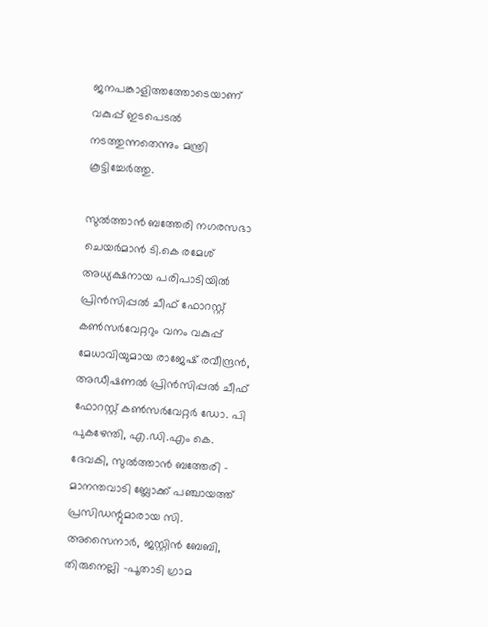ജനപങ്കാളിത്തത്തോടെയാണ് വകുപ്പ് ഇടപെടല്‍ നടത്തുന്നതെന്നും മന്ത്രി കൂട്ടിച്ചേര്‍ത്തു.

സുല്‍ത്താന്‍ ബത്തേരി നഗരസഭാ ചെയര്‍മാന്‍ ടി.കെ രമേശ് അധ്യക്ഷനായ പരിപാടിയില്‍ പ്രിന്‍സിപ്പല്‍ ചീഫ് ഫോറസ്റ്റ് കണ്‍സര്‍വേറ്ററും വനം വകുപ്പ് മേധാവിയുമായ രാജേഷ് രവീന്ദ്രന്‍, അഡീഷണല്‍ പ്രിന്‍സിപ്പല്‍ ചീഫ് ഫോറസ്റ്റ് കണ്‍സര്‍വേറ്റര്‍ ഡോ. പി പുകഴേന്തി, എ.ഡി.എം കെ. ദേവകി, സുല്‍ത്താന്‍ ബത്തേരി – മാനന്തവാടി ബ്ലോക്ക് പഞ്ചായത്ത് പ്രസിഡന്റുമാരായ സി. അസൈനാര്‍, ജസ്റ്റിന്‍ ബേബി, തിരുനെല്ലി -പൂതാടി ഗ്രാമ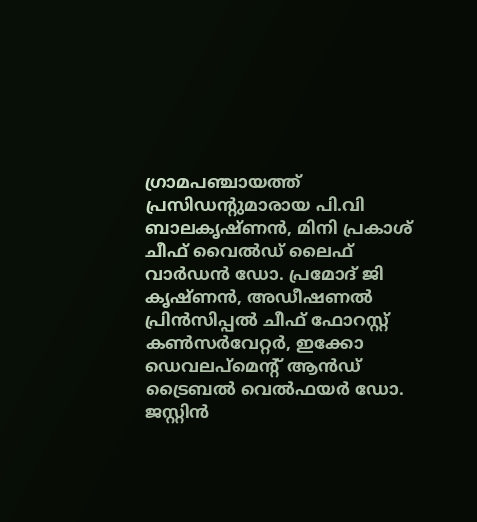ഗ്രാമപഞ്ചായത്ത് പ്രസിഡന്റുമാരായ പി.വി ബാലകൃഷ്ണന്‍, മിനി പ്രകാശ്
ചീഫ് വൈല്‍ഡ് ലൈഫ് വാര്‍ഡന്‍ ഡോ. പ്രമോദ് ജി കൃഷ്ണന്‍, അഡീഷണല്‍ പ്രിന്‍സിപ്പല്‍ ചീഫ് ഫോറസ്റ്റ് കണ്‍സര്‍വേറ്റര്‍, ഇക്കോ ഡെവലപ്‌മെന്റ് ആന്‍ഡ് ട്രൈബല്‍ വെല്‍ഫയര്‍ ഡോ. ജസ്റ്റിന്‍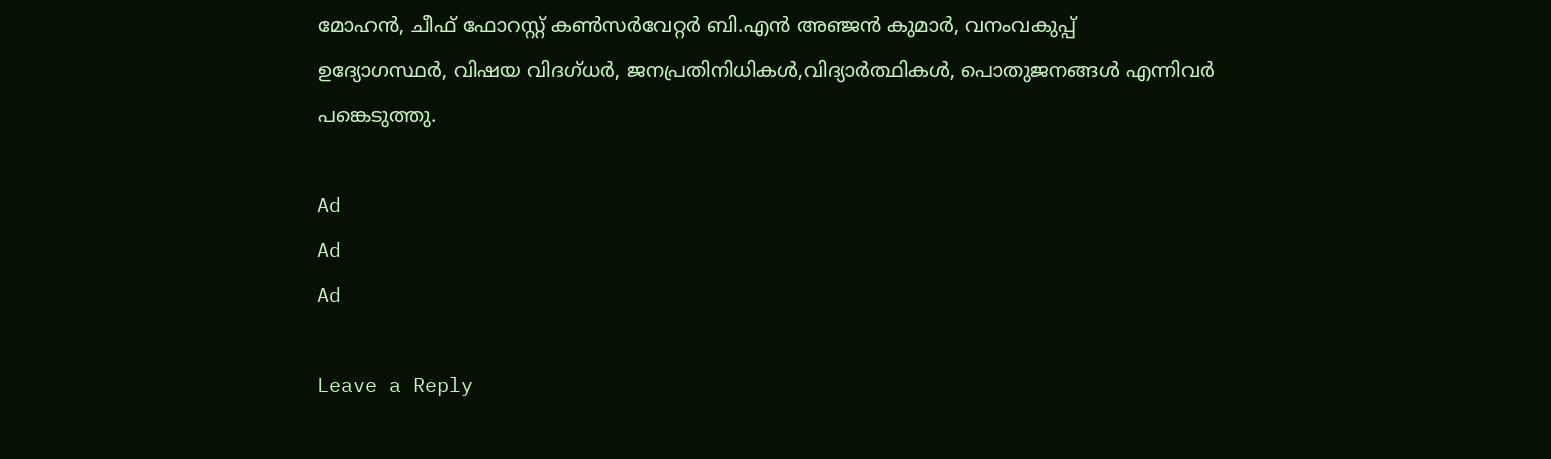മോഹന്‍, ചീഫ് ഫോറസ്റ്റ് കണ്‍സര്‍വേറ്റര്‍ ബി.എന്‍ അഞ്ജന്‍ കുമാര്‍, വനംവകുപ്പ്
ഉദ്യോഗസ്ഥര്‍, വിഷയ വിദഗ്ധര്‍, ജനപ്രതിനിധികള്‍,വിദ്യാര്‍ത്ഥികള്‍, പൊതുജനങ്ങള്‍ എന്നിവര്‍ പങ്കെടുത്തു.

Ad
Ad
Ad

Leave a Reply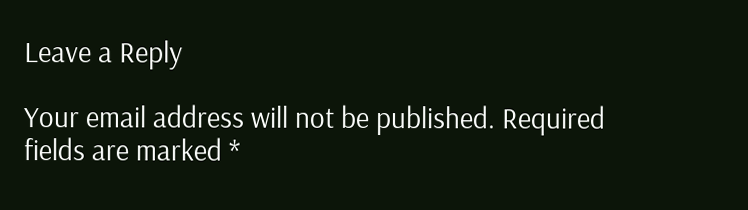Leave a Reply

Your email address will not be published. Required fields are marked *